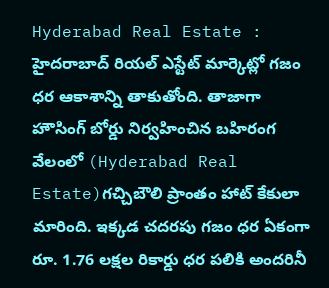Hyderabad Real Estate : హైదరాబాద్ రియల్ ఎస్టేట్ మార్కెట్లో గజం ధర ఆకాశాన్ని తాకుతోంది. తాజాగా హౌసింగ్ బోర్డు నిర్వహించిన బహిరంగ వేలంలో (Hyderabad Real Estate)గచ్చిబౌలి ప్రాంతం హాట్ కేకులా మారింది. ఇక్కడ చదరపు గజం ధర ఏకంగా రూ. 1.76 లక్షల రికార్డు ధర పలికి అందరినీ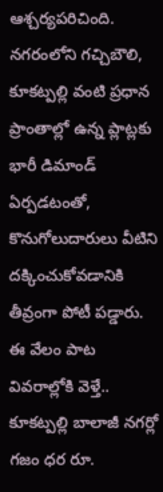ఆశ్చర్యపరిచింది. నగరంలోని గచ్చిబౌలి, కూకట్పల్లి వంటి ప్రధాన ప్రాంతాల్లో ఉన్న ప్లాట్లకు భారీ డిమాండ్ ఏర్పడటంతో, కొనుగోలుదారులు వీటిని దక్కించుకోవడానికి తీవ్రంగా పోటీ పడ్డారు.
ఈ వేలం పాట వివరాల్లోకి వెళ్తే.. కూకట్పల్లి బాలాజీ నగర్లో గజం ధర రూ.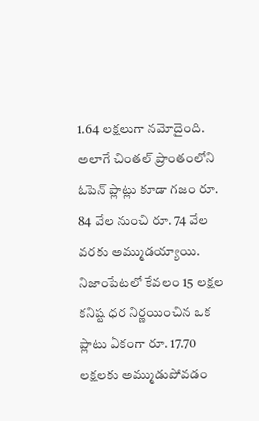1.64 లక్షలుగా నమోదైంది. అలాగే చింతల్ ప్రాంతంలోని ఓపెన్ ప్లాట్లు కూడా గజం రూ. 84 వేల నుంచి రూ. 74 వేల వరకు అమ్ముడయ్యాయి. నిజాంపేటలో కేవలం 15 లక్షల కనిష్ట ధర నిర్ణయించిన ఒక ప్లాటు ఏకంగా రూ. 17.70 లక్షలకు అమ్ముడుపోవడం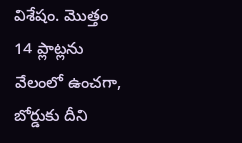విశేషం. మొత్తం 14 ప్లాట్లను వేలంలో ఉంచగా, బోర్డుకు దీని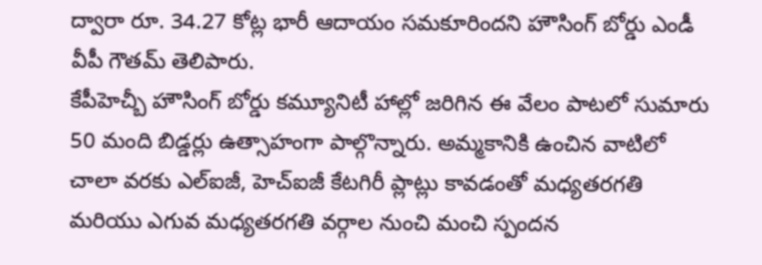ద్వారా రూ. 34.27 కోట్ల భారీ ఆదాయం సమకూరిందని హౌసింగ్ బోర్డు ఎండీ వీపీ గౌతమ్ తెలిపారు.
కేపీహెచ్బీ హౌసింగ్ బోర్డు కమ్యూనిటీ హాల్లో జరిగిన ఈ వేలం పాటలో సుమారు 50 మంది బిడ్డర్లు ఉత్సాహంగా పాల్గొన్నారు. అమ్మకానికి ఉంచిన వాటిలో చాలా వరకు ఎల్ఐజీ, హెచ్ఐజీ కేటగిరీ ప్లాట్లు కావడంతో మధ్యతరగతి మరియు ఎగువ మధ్యతరగతి వర్గాల నుంచి మంచి స్పందన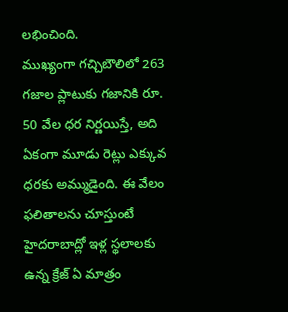లభించింది.
ముఖ్యంగా గచ్చిబౌలిలో 263 గజాల ప్లాటుకు గజానికి రూ. 50 వేల ధర నిర్ణయిస్తే, అది ఏకంగా మూడు రెట్లు ఎక్కువ ధరకు అమ్ముడైంది. ఈ వేలం ఫలితాలను చూస్తుంటే హైదరాబాద్లో ఇళ్ల స్థలాలకు ఉన్న క్రేజ్ ఏ మాత్రం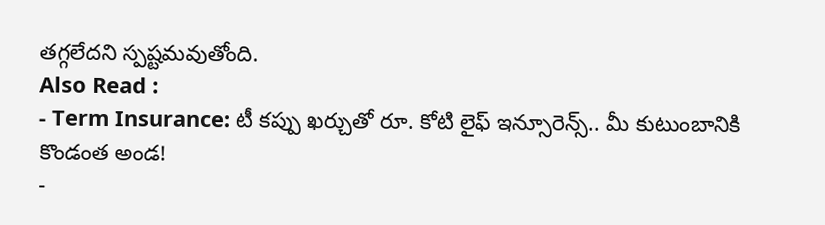తగ్గలేదని స్పష్టమవుతోంది.
Also Read :
- Term Insurance: టీ కప్పు ఖర్చుతో రూ. కోటి లైఫ్ ఇన్సూరెన్స్.. మీ కుటుంబానికి కొండంత అండ!
-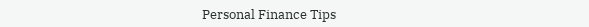Personal Finance Tips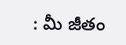: మీ జీతం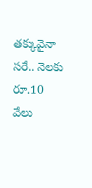తక్కువైనా సరే.. నెలకు రూ.10 వేలు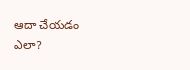ఆదా చేయడం ఎలా?